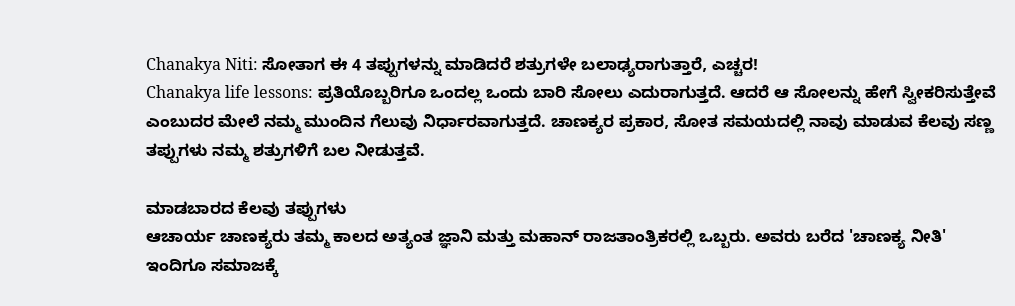Chanakya Niti: ಸೋತಾಗ ಈ 4 ತಪ್ಪುಗಳನ್ನು ಮಾಡಿದರೆ ಶತ್ರುಗಳೇ ಬಲಾಢ್ಯರಾಗುತ್ತಾರೆ, ಎಚ್ಚರ!
Chanakya life lessons: ಪ್ರತಿಯೊಬ್ಬರಿಗೂ ಒಂದಲ್ಲ ಒಂದು ಬಾರಿ ಸೋಲು ಎದುರಾಗುತ್ತದೆ. ಆದರೆ ಆ ಸೋಲನ್ನು ಹೇಗೆ ಸ್ವೀಕರಿಸುತ್ತೇವೆ ಎಂಬುದರ ಮೇಲೆ ನಮ್ಮ ಮುಂದಿನ ಗೆಲುವು ನಿರ್ಧಾರವಾಗುತ್ತದೆ. ಚಾಣಕ್ಯರ ಪ್ರಕಾರ, ಸೋತ ಸಮಯದಲ್ಲಿ ನಾವು ಮಾಡುವ ಕೆಲವು ಸಣ್ಣ ತಪ್ಪುಗಳು ನಮ್ಮ ಶತ್ರುಗಳಿಗೆ ಬಲ ನೀಡುತ್ತವೆ.

ಮಾಡಬಾರದ ಕೆಲವು ತಪ್ಪುಗಳು
ಆಚಾರ್ಯ ಚಾಣಕ್ಯರು ತಮ್ಮ ಕಾಲದ ಅತ್ಯಂತ ಜ್ಞಾನಿ ಮತ್ತು ಮಹಾನ್ ರಾಜತಾಂತ್ರಿಕರಲ್ಲಿ ಒಬ್ಬರು. ಅವರು ಬರೆದ 'ಚಾಣಕ್ಯ ನೀತಿ' ಇಂದಿಗೂ ಸಮಾಜಕ್ಕೆ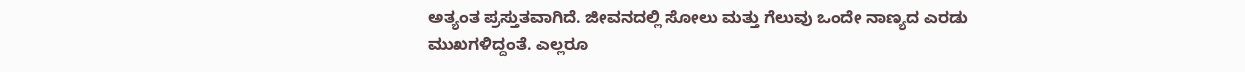ಅತ್ಯಂತ ಪ್ರಸ್ತುತವಾಗಿದೆ. ಜೀವನದಲ್ಲಿ ಸೋಲು ಮತ್ತು ಗೆಲುವು ಒಂದೇ ನಾಣ್ಯದ ಎರಡು ಮುಖಗಳಿದ್ದಂತೆ. ಎಲ್ಲರೂ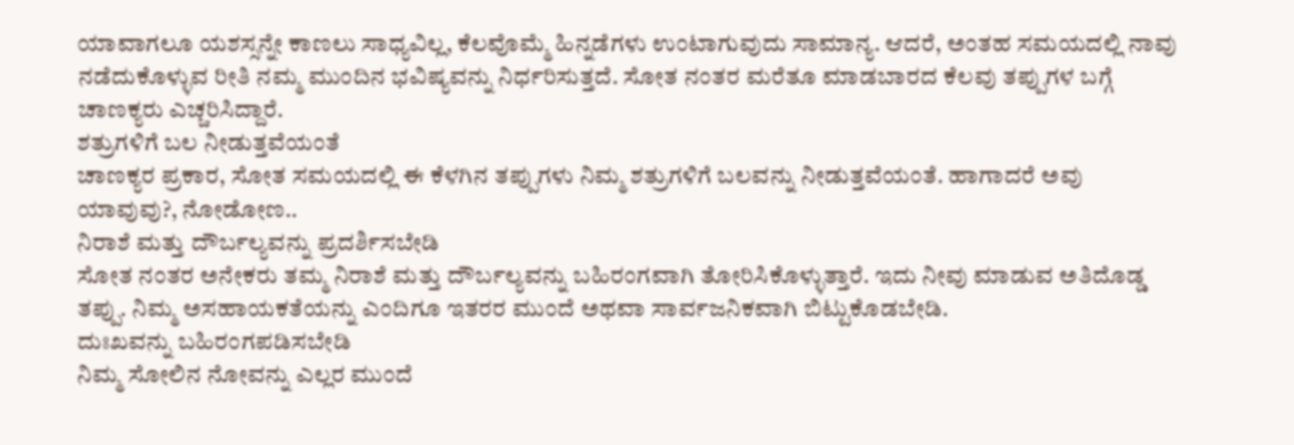ಯಾವಾಗಲೂ ಯಶಸ್ಸನ್ನೇ ಕಾಣಲು ಸಾಧ್ಯವಿಲ್ಲ, ಕೆಲವೊಮ್ಮೆ ಹಿನ್ನಡೆಗಳು ಉಂಟಾಗುವುದು ಸಾಮಾನ್ಯ. ಆದರೆ, ಅಂತಹ ಸಮಯದಲ್ಲಿ ನಾವು ನಡೆದುಕೊಳ್ಳುವ ರೀತಿ ನಮ್ಮ ಮುಂದಿನ ಭವಿಷ್ಯವನ್ನು ನಿರ್ಧರಿಸುತ್ತದೆ. ಸೋತ ನಂತರ ಮರೆತೂ ಮಾಡಬಾರದ ಕೆಲವು ತಪ್ಪುಗಳ ಬಗ್ಗೆ ಚಾಣಕ್ಯರು ಎಚ್ಚರಿಸಿದ್ದಾರೆ.
ಶತ್ರುಗಳಿಗೆ ಬಲ ನೀಡುತ್ತವೆಯಂತೆ
ಚಾಣಕ್ಯರ ಪ್ರಕಾರ, ಸೋತ ಸಮಯದಲ್ಲಿ ಈ ಕೆಳಗಿನ ತಪ್ಪುಗಳು ನಿಮ್ಮ ಶತ್ರುಗಳಿಗೆ ಬಲವನ್ನು ನೀಡುತ್ತವೆಯಂತೆ. ಹಾಗಾದರೆ ಅವು ಯಾವುವು?, ನೋಡೋಣ..
ನಿರಾಶೆ ಮತ್ತು ದೌರ್ಬಲ್ಯವನ್ನು ಪ್ರದರ್ಶಿಸಬೇಡಿ
ಸೋತ ನಂತರ ಅನೇಕರು ತಮ್ಮ ನಿರಾಶೆ ಮತ್ತು ದೌರ್ಬಲ್ಯವನ್ನು ಬಹಿರಂಗವಾಗಿ ತೋರಿಸಿಕೊಳ್ಳುತ್ತಾರೆ. ಇದು ನೀವು ಮಾಡುವ ಅತಿದೊಡ್ಡ ತಪ್ಪು. ನಿಮ್ಮ ಅಸಹಾಯಕತೆಯನ್ನು ಎಂದಿಗೂ ಇತರರ ಮುಂದೆ ಅಥವಾ ಸಾರ್ವಜನಿಕವಾಗಿ ಬಿಟ್ಟುಕೊಡಬೇಡಿ.
ದುಃಖವನ್ನು ಬಹಿರಂಗಪಡಿಸಬೇಡಿ
ನಿಮ್ಮ ಸೋಲಿನ ನೋವನ್ನು ಎಲ್ಲರ ಮುಂದೆ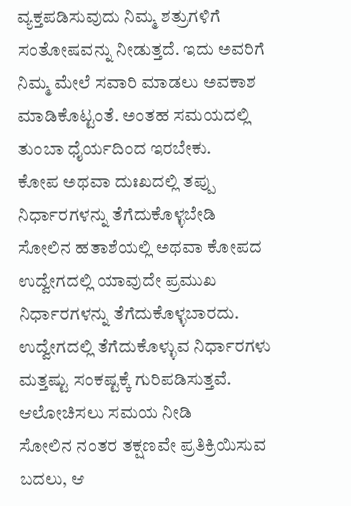ವ್ಯಕ್ತಪಡಿಸುವುದು ನಿಮ್ಮ ಶತ್ರುಗಳಿಗೆ ಸಂತೋಷವನ್ನು ನೀಡುತ್ತದೆ. ಇದು ಅವರಿಗೆ ನಿಮ್ಮ ಮೇಲೆ ಸವಾರಿ ಮಾಡಲು ಅವಕಾಶ ಮಾಡಿಕೊಟ್ಟಂತೆ. ಅಂತಹ ಸಮಯದಲ್ಲಿ ತುಂಬಾ ಧೈರ್ಯದಿಂದ ಇರಬೇಕು.
ಕೋಪ ಅಥವಾ ದುಃಖದಲ್ಲಿ ತಪ್ಪು ನಿರ್ಧಾರಗಳನ್ನು ತೆಗೆದುಕೊಳ್ಳಬೇಡಿ
ಸೋಲಿನ ಹತಾಶೆಯಲ್ಲಿ ಅಥವಾ ಕೋಪದ ಉದ್ವೇಗದಲ್ಲಿ ಯಾವುದೇ ಪ್ರಮುಖ ನಿರ್ಧಾರಗಳನ್ನು ತೆಗೆದುಕೊಳ್ಳಬಾರದು. ಉದ್ವೇಗದಲ್ಲಿ ತೆಗೆದುಕೊಳ್ಳುವ ನಿರ್ಧಾರಗಳು ಮತ್ತಷ್ಟು ಸಂಕಷ್ಟಕ್ಕೆ ಗುರಿಪಡಿಸುತ್ತವೆ.
ಆಲೋಚಿಸಲು ಸಮಯ ನೀಡಿ
ಸೋಲಿನ ನಂತರ ತಕ್ಷಣವೇ ಪ್ರತಿಕ್ರಿಯಿಸುವ ಬದಲು, ಆ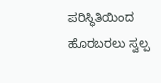ಪರಿಸ್ಥಿತಿಯಿಂದ ಹೊರಬರಲು ಸ್ವಲ್ಪ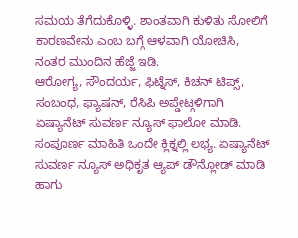ಸಮಯ ತೆಗೆದುಕೊಳ್ಳಿ. ಶಾಂತವಾಗಿ ಕುಳಿತು ಸೋಲಿಗೆ ಕಾರಣವೇನು ಎಂಬ ಬಗ್ಗೆ ಆಳವಾಗಿ ಯೋಚಿಸಿ, ನಂತರ ಮುಂದಿನ ಹೆಜ್ಜೆ ಇಡಿ.
ಆರೋಗ್ಯ, ಸೌಂದರ್ಯ, ಫಿಟ್ನೆಸ್, ಕಿಚನ್ ಟಿಪ್ಸ್, ಸಂಬಂಧ, ಫ್ಯಾಷನ್, ರೆಸಿಪಿ ಅಪ್ಡೇಟ್ಗಳಿಗಾಗಿ ಏಷ್ಯಾನೆಟ್ ಸುವರ್ಣ ನ್ಯೂಸ್ ಫಾಲೋ ಮಾಡಿ. ಸಂಪೂರ್ಣ ಮಾಹಿತಿ ಒಂದೇ ಕ್ಲಿಕ್ನಲ್ಲಿ ಲಭ್ಯ. ಏಷ್ಯಾನೆಟ್ ಸುವರ್ಣ ನ್ಯೂಸ್ ಅಧಿಕೃತ ಆ್ಯಪ್ ಡೌನ್ಲೋಡ್ ಮಾಡಿ ಹಾಗು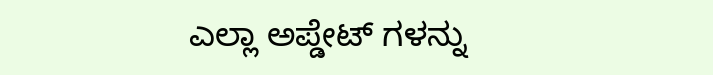ಎಲ್ಲಾ ಅಪ್ಡೇಟ್ ಗಳನ್ನು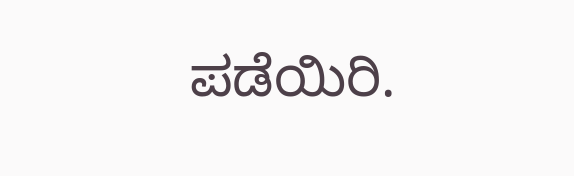ಪಡೆಯಿರಿ.